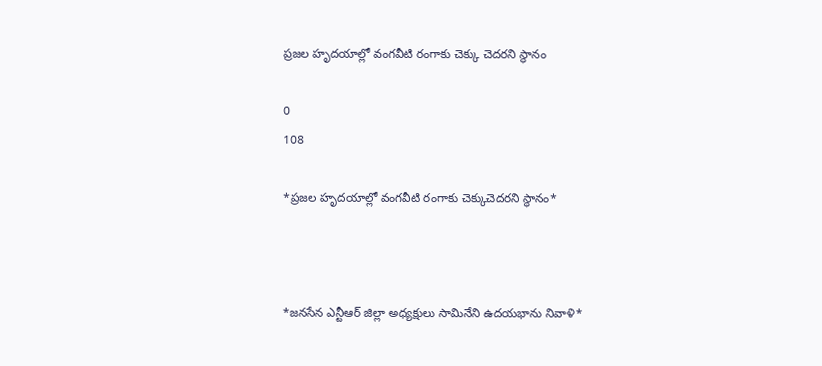ప్రజల హృదయాల్లో వంగవీటి రంగాకు చెక్కు చెదరని స్థానం

0
108

*ప్రజల హృదయాల్లో వంగవీటి రంగాకు చెక్కుచెదరని స్థానం*



*జనసేన ఎన్టీఆర్ జిల్లా అధ్యక్షులు సామినేని ఉదయభాను నివాళి*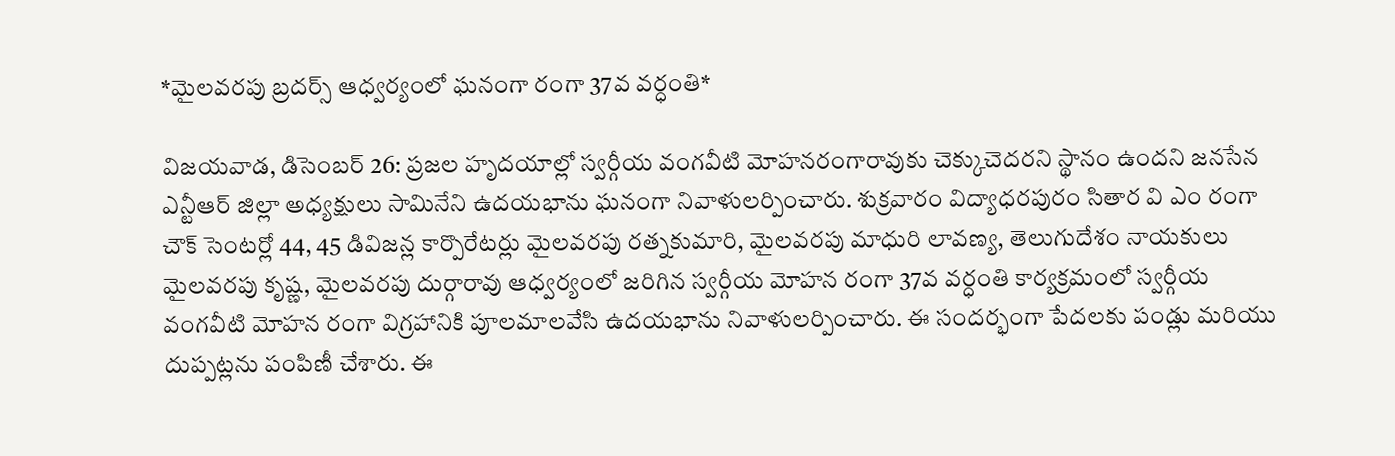*మైలవరపు బ్రదర్స్ ఆధ్వర్యంలో ఘనంగా రంగా 37వ వర్ధంతి*

విజయవాడ, డిసెంబర్ 26: ప్రజల హృదయాల్లో స్వర్గీయ వంగవీటి మోహనరంగారావుకు చెక్కుచెదరని స్థానం ఉందని జనసేన ఎన్టీఆర్ జిల్లా అధ్యక్షులు సామినేని ఉదయభాను ఘనంగా నివాళులర్పించారు. శుక్రవారం విద్యాధరపురం సితార వి ఎం రంగా చౌక్ సెంటర్లో 44, 45 డివిజన్ల కార్పొరేటర్లు మైలవరపు రత్నకుమారి, మైలవరపు మాధురి లావణ్య, తెలుగుదేశం నాయకులు మైలవరపు కృష్ణ, మైలవరపు దుర్గారావు ఆధ్వర్యంలో జరిగిన స్వర్గీయ మోహన రంగా 37వ వర్ధంతి కార్యక్రమంలో స్వర్గీయ వంగవీటి మోహన రంగా విగ్రహానికి పూలమాలవేసి ఉదయభాను నివాళులర్పించారు. ఈ సందర్భంగా పేదలకు పండ్లు మరియు దుప్పట్లను పంపిణీ చేశారు. ఈ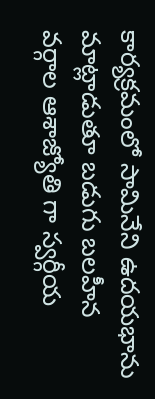కార్యక్రమంలో సామినేని ఉదయభాను మాట్లాడుతూ బడుగు బలహీన వర్గాల ఆశాజ్యోతి గా స్వర్గీయ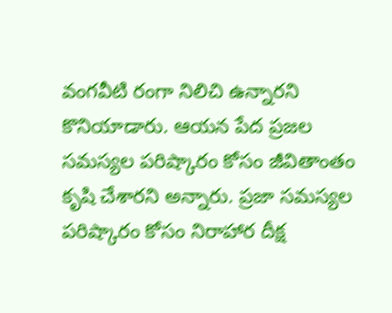వంగవీటి రంగా నిలిచి ఉన్నారని కొనియాడారు. ఆయన పేద ప్రజల సమస్యల పరిష్కారం కోసం జీవితాంతం కృషి చేశారని అన్నారు. ప్రజా సమస్యల పరిష్కారం కోసం నిరాహార దీక్ష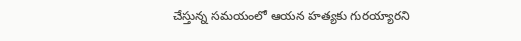చేస్తున్న సమయంలో ఆయన హత్యకు గురయ్యారని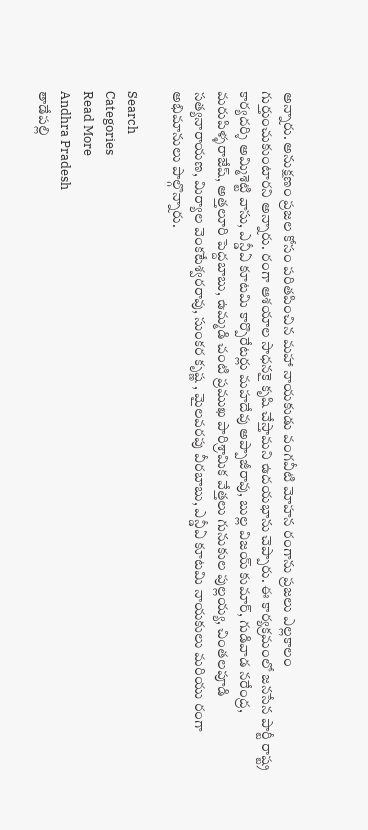అన్నారు. అనుక్షణం ప్రజల కోసం పరితపించిన మహా నాయకుడు వంగవీటి మోహన రంగాను ప్రజలు ఎల్లకాలం గుర్తుంచుకుంటారని అన్నారు. రంగా ఆశయాల సాధనకై కృషి చేస్తామని ఉదయభాను చెప్పారు. ఈ కార్యక్రమంలో జనసేన పార్టీ రాష్ట్ర కార్యదర్శి అమ్మిశెట్టి వాసు, ఎన్డీఏ కూటమి కార్పొరేటర్లు మహదేవు అప్పాజీరావు, బుల్ల విజయ్ కుమార్, గుడివాడ నరేంద్ర, మరుపిళ్ళరాజేష్, అత్తలూరి పెద్దబాబు, ఉమ్మడి చంటి ప్రముఖ పారిశ్రామిక వేత్తలు గునుకుల పుల్లయ్య, చింతలపూడి సత్యనారాయణ, మిర్యాల వెంకటేశ్వరరావు, సుంకర కృష్ణ , మైలవరపు వీరబాబు, ఎన్డీఏ కూటమి నాయకులు మరియు రంగా అభిమానులు పాల్గొన్నారు.

Search
Categories
Read More
Andhra Pradesh
తాడేపల్లి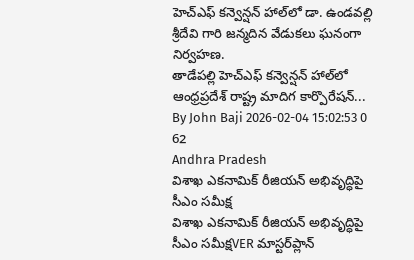హెచ్ఎఫ్ కన్వెన్షన్ హాల్‌లో డా. ఉండవల్లి శ్రీదేవి గారి జన్మదిన వేడుకలు ఘనంగా నిర్వహణ.
తాడేపల్లి హెచ్ఎఫ్ కన్వెన్షన్ హాల్‌లో ఆంధ్రప్రదేశ్ రాష్ట్ర మాదిగ కార్పొరేషన్...
By John Baji 2026-02-04 15:02:53 0 62
Andhra Pradesh
విశాఖ ఎకనామిక్‌ రీజియన్‌ అభివృద్ధిపై సీఎం సమీక్ష
విశాఖ ఎకనామిక్‌ రీజియన్‌ అభివృద్ధిపై సీఎం సమీక్షVER మాస్టర్‌ప్లాన్‌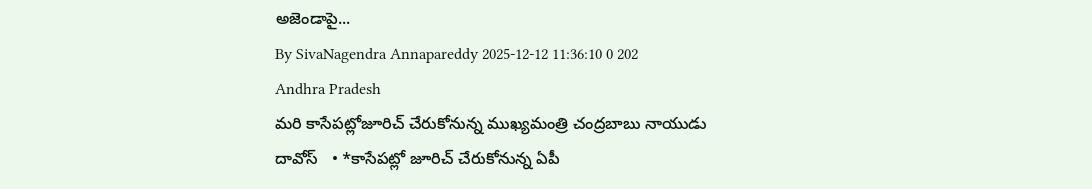అజెండాపై...
By SivaNagendra Annapareddy 2025-12-12 11:36:10 0 202
Andhra Pradesh
మరి కాసేపట్లోజూరిచ్ చేరుకోనున్న ముఖ్యమంత్రి చంద్రబాబు నాయుడు
దావోస్   • *కాసేపట్లో జూరిచ్ చేరుకోనున్న ఏపీ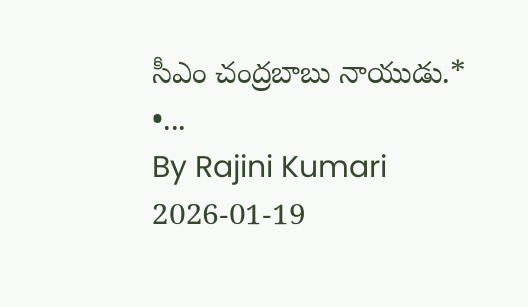సీఎం చంద్రబాబు నాయుడు.*   •...
By Rajini Kumari 2026-01-19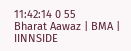11:42:14 0 55
Bharat Aawaz | BMA | IINNSIDE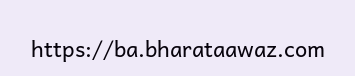https://ba.bharataawaz.com